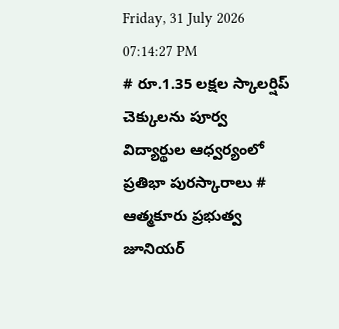Friday, 31 July 2026 07:14:27 PM
# రూ.1.35 లక్షల స్కాలర్షిప్ చెక్కులను పూర్వ విద్యార్థుల ఆధ్వర్యంలో ప్రతిభా పురస్కారాలు # ఆత్మకూరు ప్రభుత్వ జూనియర్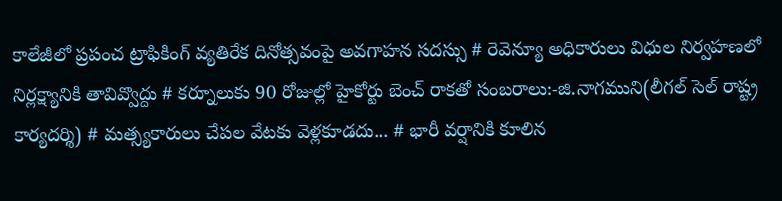కాలేజీలో ప్రపంచ ట్రాఫికింగ్ వ్యతిరేక దినోత్సవంపై అవగాహన సదస్సు # రెవెన్యూ అధికారులు విధుల నిర్వహణలో నిర్లక్ష్యానికి తావివ్వొద్దు # కర్నూలుకు 90 రోజుల్లో హైకోర్టు బెంచ్ రాకతో సంబరాలు:-జి.నాగముని(లీగల్ సెల్ రాష్ట్ర కార్యదర్శి) # మత్స్యకారులు చేపల వేటకు వెళ్లకూడదు... # భారీ వర్షానికి కూలిన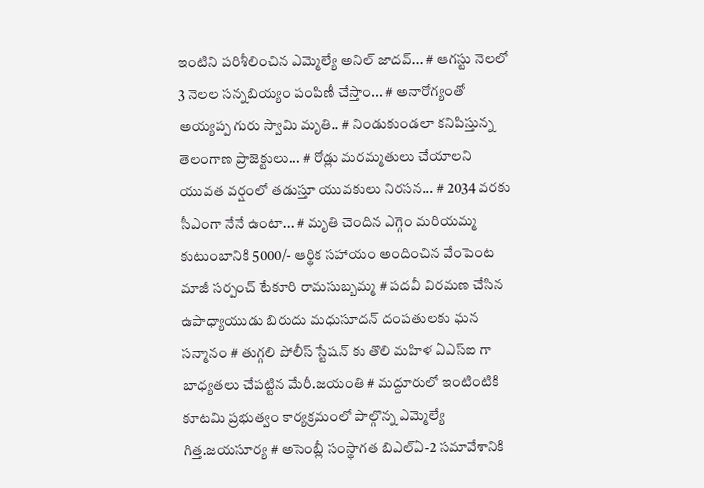ఇంటిని పరిశీలించిన ఎమ్మెల్యే అనిల్ జాదవ్... # ఆగస్టు నెలలో 3 నెలల సన్నబియ్యం పంపిణీ చేస్తాం... # అనారోగ్యంతో అయ్యప్ప గురు స్వామి మృతి.. # నిండుకుండలా కనిపిస్తున్న తెలంగాణ ప్రాజెక్టులు... # రోడ్లు మరమ్మతులు చేయాలని యువత వర్షంలో తడుస్తూ యువకులు నిరసన... # 2034 వరకు సీఎంగా నేనే ఉంటా... # మృతి చెందిన ఎగ్గెం మరియమ్మ కుటుంబానికి 5000/- ఆర్థిక సహాయం అందించిన వేంపెంట మాజీ సర్పంచ్ టేకూరి రామసుబ్బమ్మ # పదవీ విరమణ చేసిన ఉపాధ్యాయుడు బిరుదు మధుసూదన్ దంపతులకు ఘన సన్మానం # తుగ్గలి పోలీస్ స్టేషన్ కు తొలి మహిళ ఏఎస్ఐ గా బాధ్యతలు చేపట్టిన మేరీ.జయంతి # మద్దూరులో ఇంటింటికి కూటమి ప్రభుత్వం కార్యక్రమంలో పాల్గొన్న ఎమ్మెల్యే గిత్త.జయసూర్య # అసెంబ్లీ సంస్థాగత బిఎల్ఏ-2 సమావేశానికి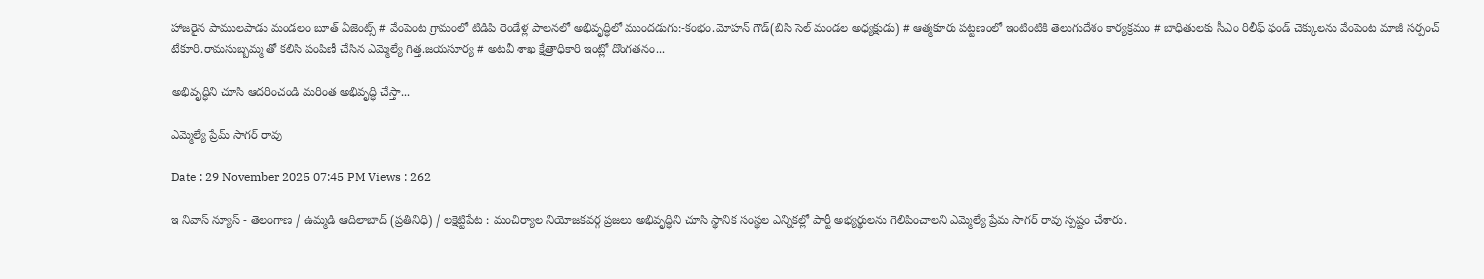హాజరైన పాములపాడు మండలం బూత్ ఏజెంట్స్ # వేంపెంట గ్రామంలో టిడిపి రెండేళ్ల పాలనలో అభివృద్ధిలో ముందడుగు:-కంభం.మోహన్ గౌడ్(బిసి సెల్ మండల అధ్యక్షుడు) # ఆత్మకూరు పట్టణంలో ఇంటింటికి తెలుగుదేశం కార్యక్రమం # బాధితులకు సీఎం రిలీఫ్ ఫండ్ చెక్కులను వేంపెంట మాజీ సర్పంచ్ టేకూరి.రామసుబ్బమ్మ తో కలిసి పంపిణీ చేసిన ఎమ్మెల్యే గిత్త.జయసూర్య # అటవీ శాఖ క్షేత్రాధికారి ఇంట్లో దొంగతనం...

అభివృద్ధిని చూసి ఆదరించండి మరింత అభివృద్ధి చేస్తా...

ఎమ్మెల్యే ప్రేమ్ సాగర్ రావు

Date : 29 November 2025 07:45 PM Views : 262

ఇ నివాస్ న్యూస్ - తెలంగాణ / ఉమ్మడి ఆదిలాబాద్ (ప్రతినిధి) / లక్షెట్టిపేట : మంచిర్యాల నియోజకవర్గ ప్రజలు అభివృద్ధిని చూసి స్థానిక సంస్థల ఎన్నికల్లో పార్టీ అభ్యర్థులను గెలిపించాలని ఎమ్మెల్యే ప్రేమ సాగర్ రావు స్పష్టం చేశారు.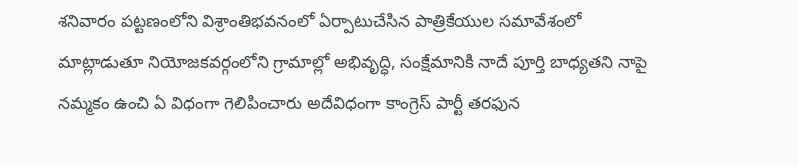శనివారం పట్టణంలోని విశ్రాంతిభవనంలో ఏర్పాటుచేసిన పాత్రికేయుల సమావేశంలో మాట్లాడుతూ నియోజకవర్గంలోని గ్రామాల్లో అభివృద్ధి, సంక్షేమానికి నాదే పూర్తి బాధ్యతని నాపై నమ్మకం ఉంచి ఏ విధంగా గెలిపించారు అదేవిధంగా కాంగ్రెస్ పార్టీ తరఫున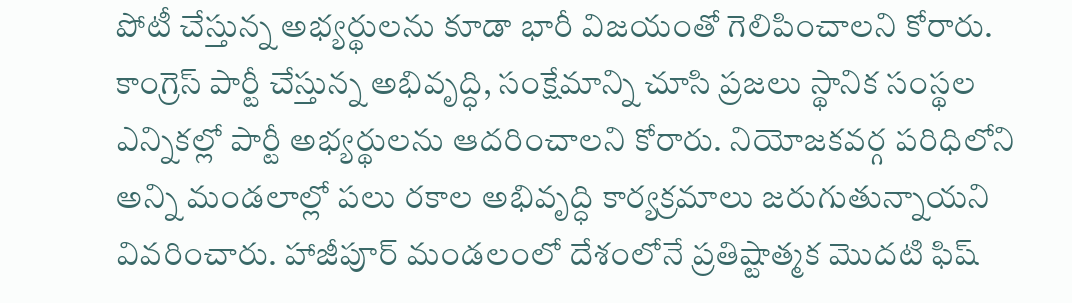పోటీ చేస్తున్న అభ్యర్థులను కూడా భారీ విజయంతో గెలిపించాలని కోరారు. కాంగ్రెస్ పార్టీ చేస్తున్న అభివృద్ధి, సంక్షేమాన్ని చూసి ప్రజలు స్థానిక సంస్థల ఎన్నికల్లో పార్టీ అభ్యర్థులను ఆదరించాలని కోరారు. నియోజకవర్గ పరిధిలోని అన్ని మండలాల్లో పలు రకాల అభివృద్ధి కార్యక్రమాలు జరుగుతున్నాయని వివరించారు. హాజీపూర్ మండలంలో దేశంలోనే ప్రతిష్టాత్మక మొదటి ఫిష్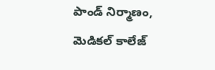పాండ్ నిర్మాణం, మెడికల్ కాలేజ్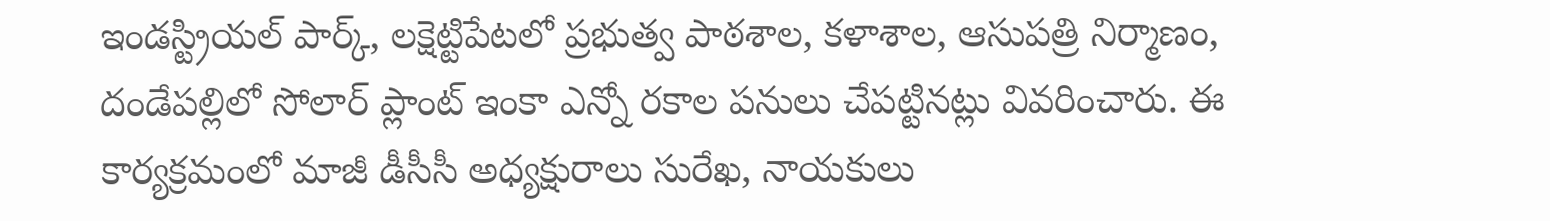ఇండస్ట్రియల్ పార్క్, లక్షెట్టిపేటలో ప్రభుత్వ పాఠశాల, కళాశాల, ఆసుపత్రి నిర్మాణం, దండేపల్లిలో సోలార్ ప్లాంట్ ఇంకా ఎన్నో రకాల పనులు చేపట్టినట్లు వివరించారు. ఈ కార్యక్రమంలో మాజీ డీసీసీ అధ్యక్షురాలు సురేఖ, నాయకులు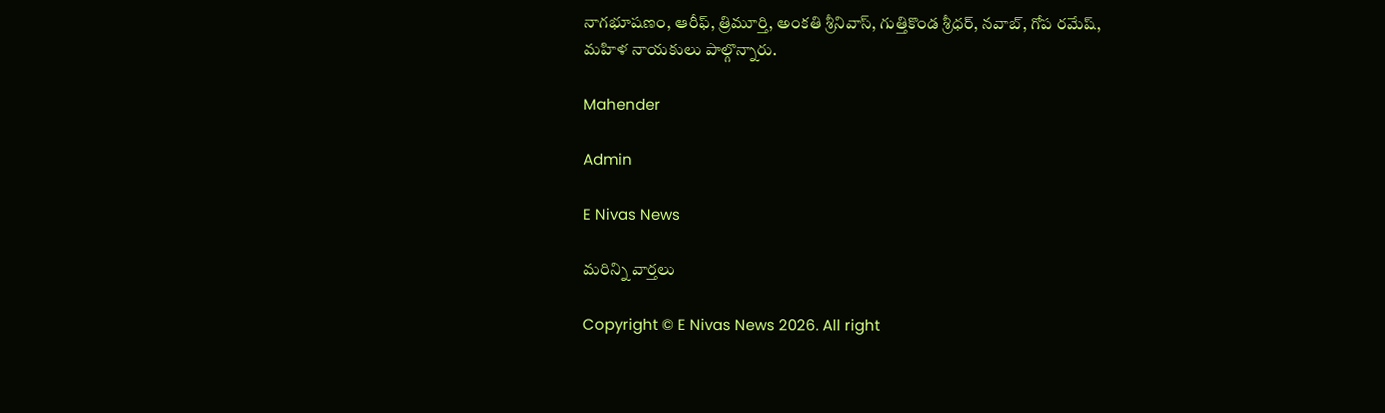నాగభూషణం, ఆరీఫ్, త్రిమూర్తి, అంకతి శ్రీనివాస్, గుత్తికొండ శ్రీధర్, నవాబ్, గోప రమేష్, మహిళ నాయకులు పాల్గొన్నారు.

Mahender

Admin

E Nivas News

మరిన్ని వార్తలు

Copyright © E Nivas News 2026. All right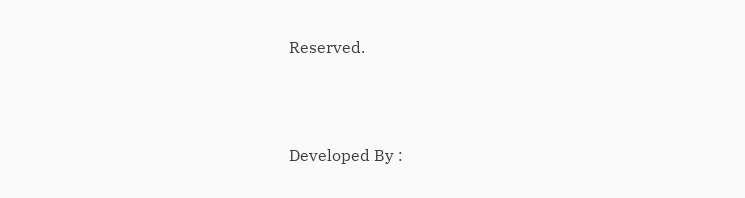Reserved.



Developed By :